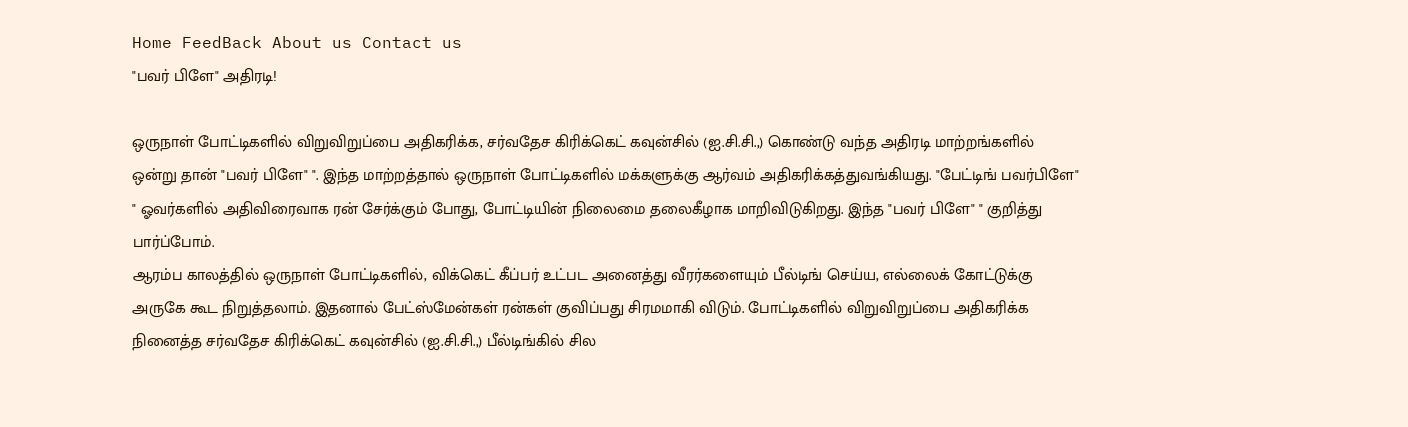Home FeedBack About us Contact us
"பவர் பிளே" அதிரடி!

ஒருநாள் போட்டிகளில் விறுவிறுப்பை அதிகரிக்க, சர்வதேச கிரிக்கெட் கவுன்சில் (ஐ.சி.சி.,) கொண்டு வந்த அதிரடி மாற்றங்களில் ஒன்று தான் "பவர் பிளே" ". இந்த மாற்றத்தால் ஒருநாள் போட்டிகளில் மக்களுக்கு ஆர்வம் அதிகரிக்கத்துவங்கியது. "பேட்டிங் பவர்பிளே" " ஓவர்களில் அதிவிரைவாக ரன் சேர்க்கும் போது, போட்டியின் நிலைமை தலைகீழாக மாறிவிடுகிறது. இந்த "பவர் பிளே" " குறித்து பார்ப்போம்.
ஆரம்ப காலத்தில் ஒருநாள் போட்டிகளில், விக்கெட் கீப்பர் உட்பட அனைத்து வீரர்களையும் பீல்டிங் செய்ய, எல்லைக் கோட்டுக்கு அருகே கூட நிறுத்தலாம். இதனால் பேட்ஸ்மேன்கள் ரன்கள் குவிப்பது சிரமமாகி விடும். போட்டிகளில் விறுவிறுப்பை அதிகரிக்க நினைத்த சர்வதேச கிரிக்கெட் கவுன்சில் (ஐ.சி.சி.,) பீல்டிங்கில் சில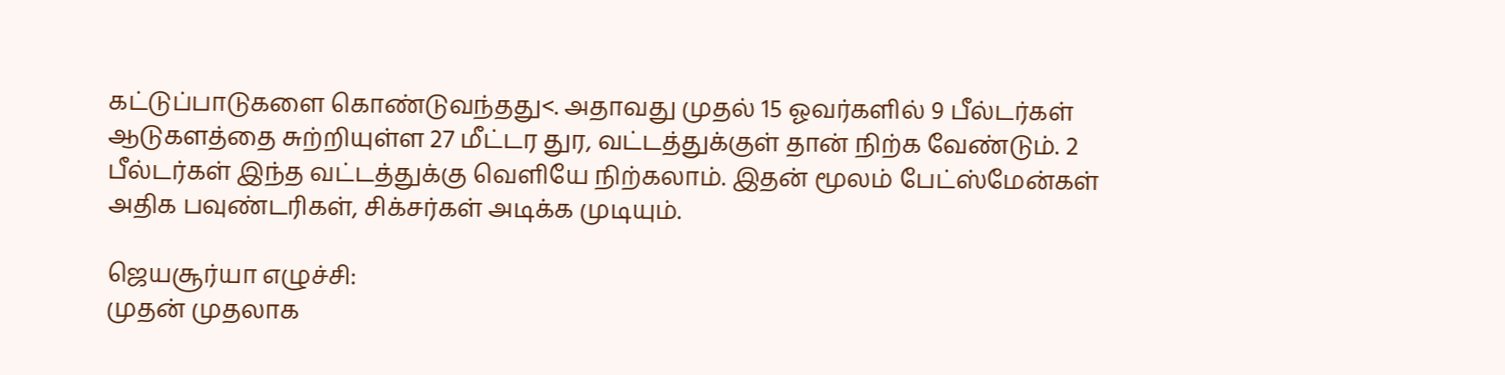கட்டுப்பாடுகளை கொண்டுவந்தது<. அதாவது முதல் 15 ஓவர்களில் 9 பீல்டர்கள் ஆடுகளத்தை சுற்றியுள்ள 27 மீட்டர துர, வட்டத்துக்குள் தான் நிற்க வேண்டும். 2 பீல்டர்கள் இந்த வட்டத்துக்கு வெளியே நிற்கலாம். இதன் மூலம் பேட்ஸ்மேன்கள் அதிக பவுண்டரிகள், சிக்சர்கள் அடிக்க முடியும்.

ஜெயசூர்யா எழுச்சி:
முதன் முதலாக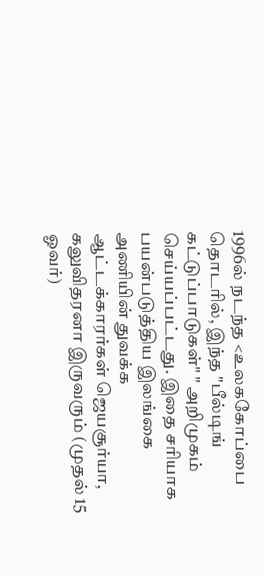1996ல் நடந்த <உலககோப்பை தொடரில், இந்த "பீல்டிங் கட்டுப்பாடுகள்" " அறிமுகம் செய்யப்பட்டது. இதை சரியாக பயன்படுத்திய இலங்கை அணியின் துவக்க ஆட்டக்காரர்கள் ஜெயசூர்யா, கலுவிதரனா இருவரும் (முதல் 15 ஓவர்)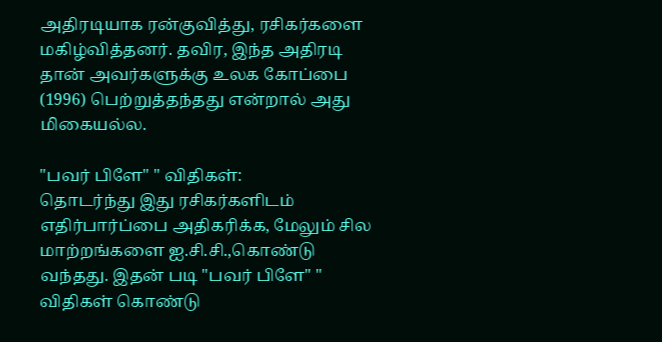அதிரடியாக ரன்குவித்து, ரசிகர்களை மகிழ்வித்தனர். தவிர, இந்த அதிரடி தான் அவர்களுக்கு உலக கோப்பை (1996) பெற்றுத்தந்தது என்றால் அது மிகையல்ல.

"பவர் பிளே" " விதிகள்:
தொடர்ந்து இது ரசிகர்களிடம் எதிர்பார்ப்பை அதிகரிக்க, மேலும் சில மாற்றங்களை ஐ.சி.சி.,கொண்டு வந்தது. இதன் படி "பவர் பிளே" " விதிகள் கொண்டு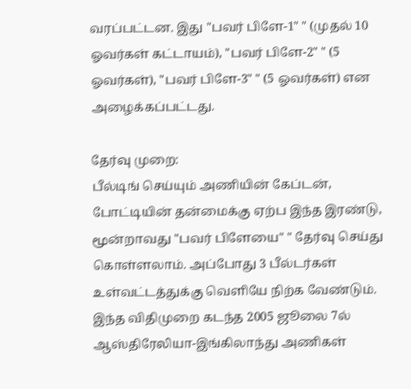வரப்பட்டன. இது "பவர் பிளே-1" " (முதல் 10 ஓவர்கள் கட்டாயம்), "பவர் பிளே-2" " (5 ஓவர்கள்), "பவர் பிளே-3" " (5 ஓவர்கள்) என அழைக்கப்பட்டது.

தேர்வு முறை:
பீல்டிங் செய்யும் அணியின் கேப்டன், போட்டியின் தன்மைக்கு ஏற்ப இந்த இரண்டு, மூன்றாவது "பவர் பிளேயை" " தேர்வு செய்து கொள்ளலாம். அப்போது 3 பீல்டர்கள் உள்வட்டத்துக்கு வெளியே நிற்க வேண்டும். இந்த விதிமுறை கடந்த 2005 ஜூலை 7ல் ஆஸ்திரேலியா-இங்கிலாந்து அணிகள்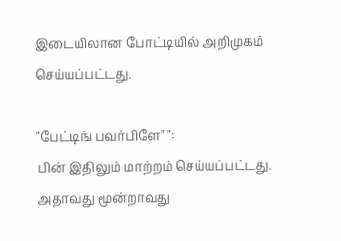இடையிலான போட்டியில் அறிமுகம் செய்யப்பட்டது.

"பேட்டிங் பவர்பிளே" ":
பின் இதிலும் மாற்றம் செய்யப்பட்டது. அதாவது மூன்றாவது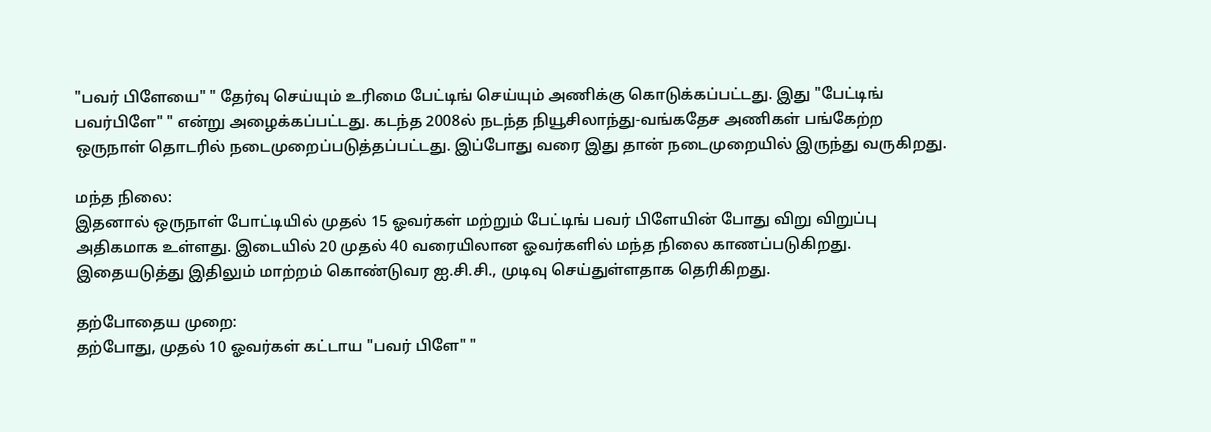"பவர் பிளேயை" " தேர்வு செய்யும் உரிமை பேட்டிங் செய்யும் அணிக்கு கொடுக்கப்பட்டது. இது "பேட்டிங் பவர்பிளே" " என்று அழைக்கப்பட்டது. கடந்த 2008ல் நடந்த நியூசிலாந்து-வங்கதேச அணிகள் பங்கேற்ற ஒருநாள் தொடரில் நடைமுறைப்படுத்தப்பட்டது. இப்போது வரை இது தான் நடைமுறையில் இருந்து வருகிறது.

மந்த நிலை:
இதனால் ஒருநாள் போட்டியில் முதல் 15 ஓவர்கள் மற்றும் பேட்டிங் பவர் பிளேயின் போது விறு விறுப்பு அதிகமாக உள்ளது. இடையில் 20 முதல் 40 வரையிலான ஓவர்களில் மந்த நிலை காணப்படுகிறது. இதையடுத்து இதிலும் மாற்றம் கொண்டுவர ஐ.சி.சி., முடிவு செய்துள்ளதாக தெரிகிறது.

தற்போதைய முறை:
தற்போது, முதல் 10 ஓவர்கள் கட்டாய "பவர் பிளே" "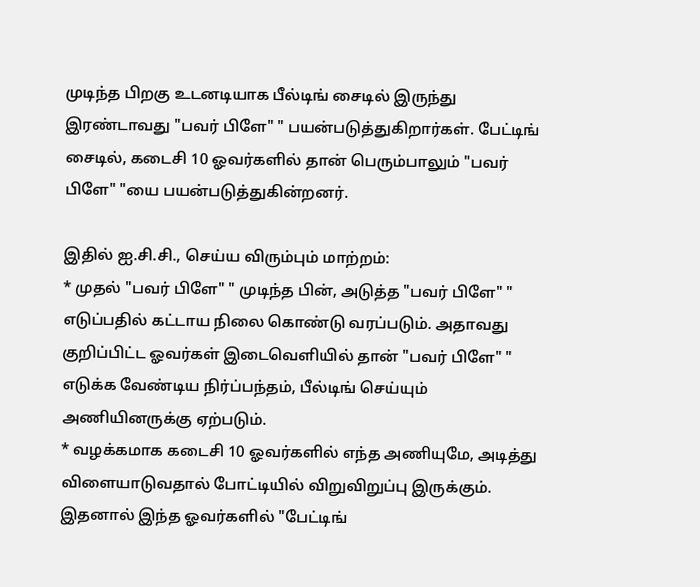முடிந்த பிறகு உடனடியாக பீல்டிங் சைடில் இருந்து இரண்டாவது "பவர் பிளே" " பயன்படுத்துகிறார்கள். பேட்டிங் சைடில், கடைசி 10 ஓவர்களில் தான் பெரும்பாலும் "பவர் பிளே" "யை பயன்படுத்துகின்றனர்.

இதில் ஐ.சி.சி., செய்ய விரும்பும் மாற்றம்:
* முதல் "பவர் பிளே" " முடிந்த பின், அடுத்த "பவர் பிளே" " எடுப்பதில் கட்டாய நிலை கொண்டு வரப்படும். அதாவது குறிப்பிட்ட ஓவர்கள் இடைவெளியில் தான் "பவர் பிளே" " எடுக்க வேண்டிய நிர்ப்பந்தம், பீல்டிங் செய்யும் அணியினருக்கு ஏற்படும்.
* வழக்கமாக கடைசி 10 ஓவர்களில் எந்த அணியுமே, அடித்து விளையாடுவதால் போட்டியில் விறுவிறுப்பு இருக்கும். இதனால் இந்த ஓவர்களில் "பேட்டிங்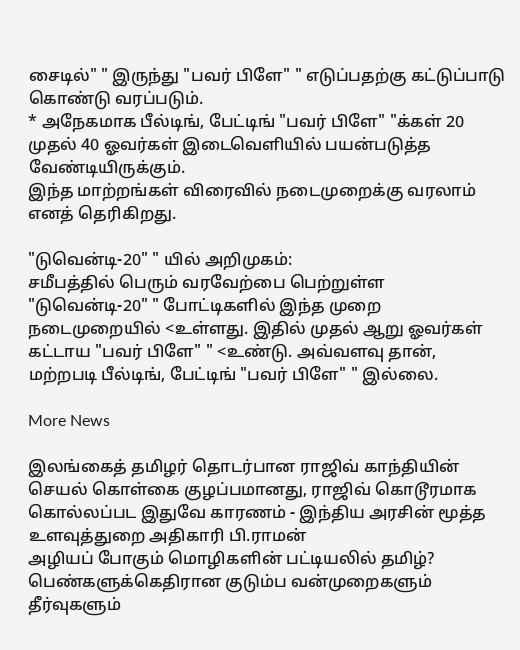சைடில்" " இருந்து "பவர் பிளே" " எடுப்பதற்கு கட்டுப்பாடு கொண்டு வரப்படும்.
* அநேகமாக பீல்டிங், பேட்டிங் "பவர் பிளே" "க்கள் 20 முதல் 40 ஓவர்கள் இடைவெளியில் பயன்படுத்த வேண்டியிருக்கும்.
இந்த மாற்றங்கள் விரைவில் நடைமுறைக்கு வரலாம் எனத் தெரிகிறது.

"டுவென்டி-20" " யில் அறிமுகம்:
சமீபத்தில் பெரும் வரவேற்பை பெற்றுள்ள "டுவென்டி-20" " போட்டிகளில் இந்த முறை நடைமுறையில் <உள்ளது. இதில் முதல் ஆறு ஓவர்கள் கட்டாய "பவர் பிளே" " <உண்டு. அவ்வளவு தான், மற்றபடி பீல்டிங், பேட்டிங் "பவர் பிளே" " இல்லை.

More News

இலங்கைத் தமிழர் தொடர்பான ராஜிவ் காந்தியின் செயல் கொள்கை குழப்பமானது, ராஜிவ் கொடூரமாக கொல்லப்பட இதுவே காரணம் - இந்திய அரசின் மூத்த உளவுத்துறை அதிகாரி பி.ராமன்
அழியப் போகும் மொழிகளின் பட்டியலில் தமிழ்?
பெண்களுக்கெதிரான குடும்ப வன்முறைகளும் தீர்வுகளும்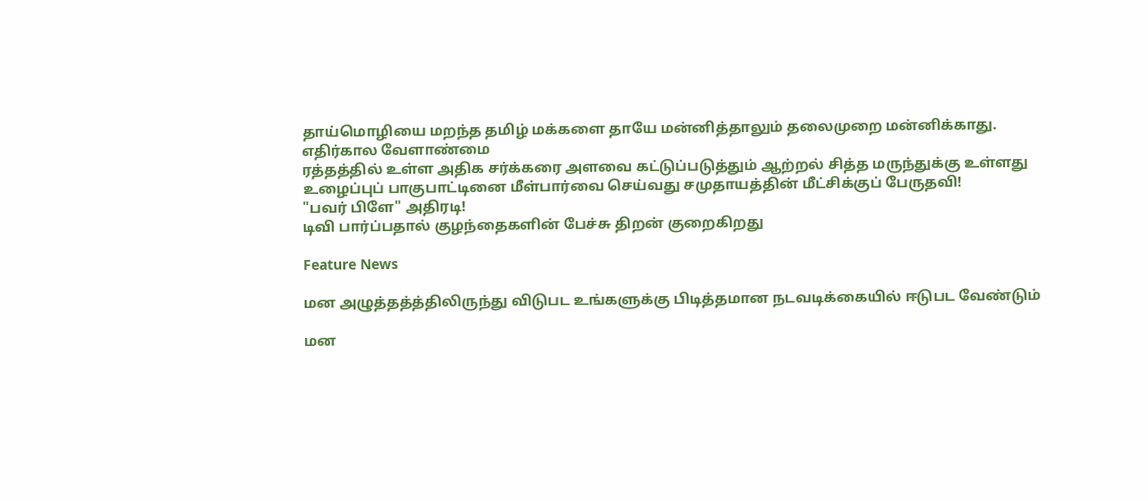தாய்மொழியை மறந்த தமிழ் மக்களை தாயே மன்னித்தாலும் தலைமுறை மன்னிக்காது.
எதிர்கால வேளாண்மை
ரத்தத்தில் உள்ள அதிக சர்க்கரை அளவை கட்டுப்படுத்தும் ஆற்றல் சித்த மருந்துக்கு உள்ளது
உழைப்புப் பாகுபாட்டினை மீள்பார்வை செய்வது சமுதாயத்தின் மீட்சிக்குப் பேருதவி!
"பவர் பிளே" அதிரடி!
டிவி பார்ப்பதால் குழந்தைகளின் பேச்சு திறன் குறைகிறது

Feature News

மன அழுத்தத்த்திலிருந்து விடுபட உங்களுக்கு பிடித்தமான நடவடிக்கையில் ஈடுபட வேண்டும்

மன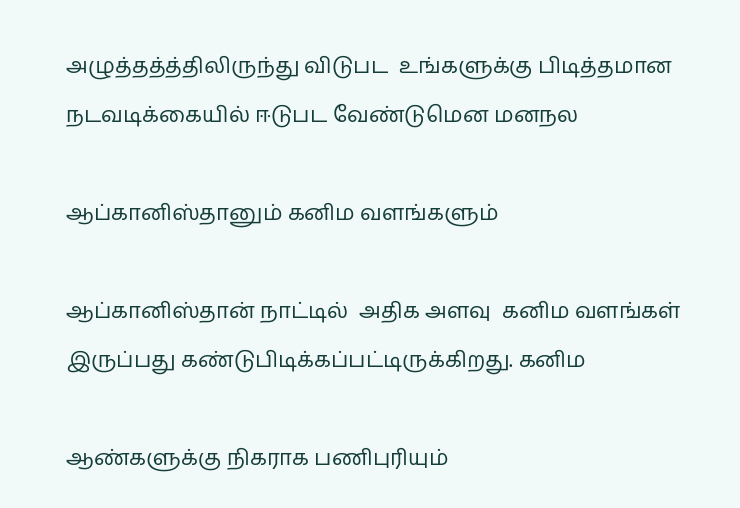அழுத்தத்த்திலிருந்து விடுபட  உங்களுக்கு பிடித்தமான நடவடிக்கையில் ஈடுபட வேண்டுமென மனநல

ஆப்கானிஸ்தானும் கனிம வளங்களும்

ஆப்கானிஸ்தான் நாட்டில்  அதிக அளவு  கனிம வளங்கள் இருப்பது கண்டுபிடிக்கப்பட்டிருக்கிறது. கனிம

ஆண்களுக்கு நிகராக பணிபுரியும்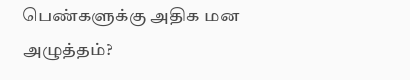பெண்களுக்கு அதிக மன அழுத்தம்?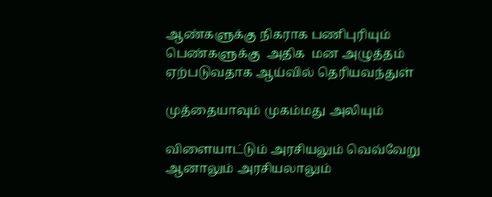ஆண்களுக்கு நிகராக பணிபுரியும் பெண்களுக்கு  அதிக  மன அழுத்தம் ஏற்படுவதாக ஆய்வில் தெரியவந்துள்

முத்தையாவும் முகம்மது அலியும்

விளையாட்டும் அரசியலும் வெவ்வேறு ஆனாலும் அரசியலாலும்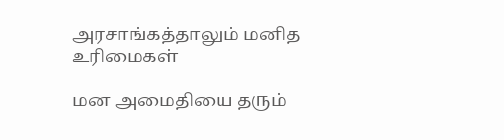அரசாங்கத்தாலும் மனித உரிமைகள்

மன அமைதியை தரும்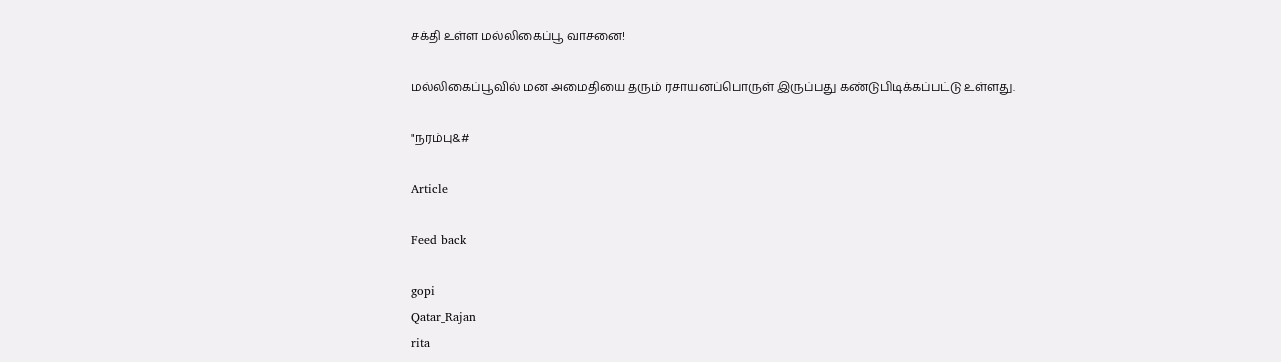சக்தி உள்ள மல்லிகைப்பூ வாசனை!

மல்லிகைப்பூவில் மன அமைதியை தரும் ரசாயனப்பொருள் இருப்பது கண்டுபிடிக்கப்பட்டு உள்ளது.

"நரம்பு&#

Article

Feed back

gopi
Qatar_Rajan
rita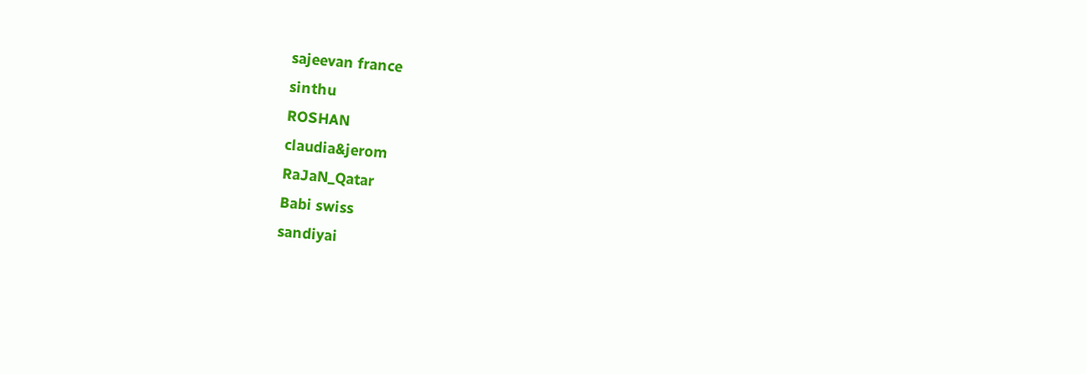sajeevan france
sinthu
ROSHAN
claudia&jerom
RaJaN_Qatar
Babi swiss
sandiyai